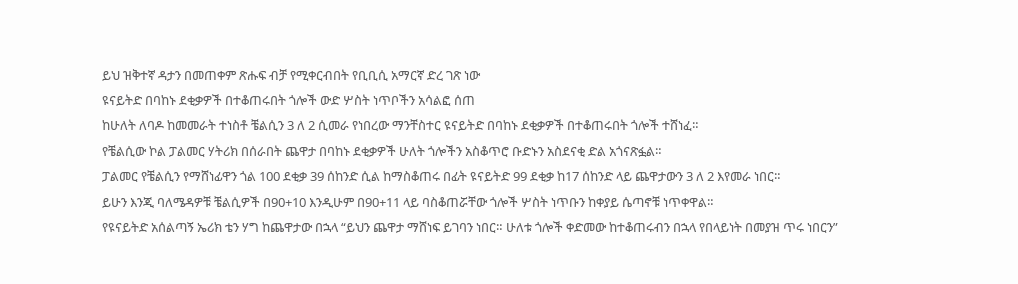ይህ ዝቅተኛ ዳታን በመጠቀም ጽሑፍ ብቻ የሚቀርብበት የቢቢሲ አማርኛ ድረ ገጽ ነው
ዩናይትድ በባከኑ ደቂቃዎች በተቆጠሩበት ጎሎች ውድ ሦስት ነጥቦችን አሳልፎ ሰጠ
ከሁለት ለባዶ ከመመራት ተነስቶ ቼልሲን 3 ለ 2 ሲመራ የነበረው ማንቸስተር ዩናይትድ በባከኑ ደቂቃዎች በተቆጠሩበት ጎሎች ተሸነፈ።
የቼልሲው ኮል ፓልመር ሃትሪክ በሰራበት ጨዋታ በባከኑ ደቂቃዎች ሁለት ጎሎችን አስቆጥሮ ቡድኑን አስደናቂ ድል አጎናጽፏል።
ፓልመር የቼልሲን የማሸነፊዋን ጎል 100 ደቂቃ 39 ሰከንድ ሲል ከማስቆጠሩ በፊት ዩናይትድ 99 ደቂቃ ከ17 ሰከንድ ላይ ጨዋታውን 3 ለ 2 እየመራ ነበር።
ይሁን እንጂ ባለሜዳዎቹ ቼልሲዎች በ90+10 እንዲሁም በ90+11 ላይ ባስቆጠሯቸው ጎሎች ሦስት ነጥቡን ከቀያይ ሴጣኖቹ ነጥቀዋል።
የዩናይትድ አሰልጣኝ ኤሪክ ቴን ሃግ ከጨዋታው በኋላ “ይህን ጨዋታ ማሸነፍ ይገባን ነበር። ሁለቱ ጎሎች ቀድመው ከተቆጠሩብን በኋላ የበላይነት በመያዝ ጥሩ ነበርን”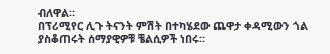ብለዋል።
በፕሪሚየር ሊጉ ትናንት ምሽት በተካሄደው ጨዋታ ቀዳሚውን ጎል ያስቆጠሩት ሰማያዊዎቹ ቼልሲዎች ነበሩ።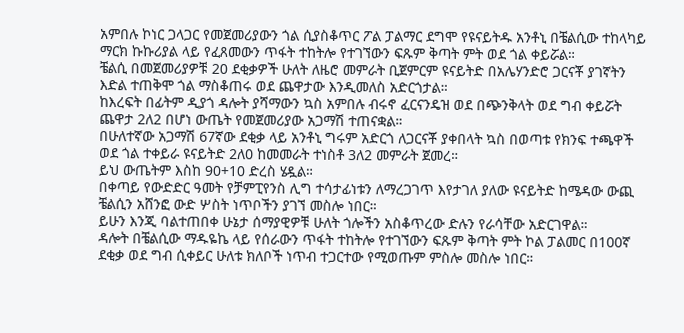አምበሉ ኮነር ጋላጋር የመጀመሪያውን ጎል ሲያስቆጥር ፖል ፓልማር ደግሞ የዩናይትዱ አንቶኒ በቼልሲው ተከላካይ ማርክ ኩኩሪያል ላይ የፈጸመውን ጥፋት ተከትሎ የተገኘውን ፍጹም ቅጣት ምት ወደ ጎል ቀይሯል።
ቼልሲ በመጀመሪያዎቹ 20 ደቂቃዎች ሁለት ለዜሮ መምራት ቢጀምርም ዩናይትድ በአሌሃንድሮ ጋርናቾ ያገኛትን እድል ተጠቅሞ ጎል ማስቆጠሩ ወደ ጨዋታው እንዲመለስ አድርጎታል።
ከእረፍት በፊትም ዲያጎ ዳሎት ያሻማውን ኳስ አምበሉ ብሩኖ ፈርናንዴዝ ወደ በጭንቅላት ወደ ግብ ቀይሯት ጨዋታ 2ለ2 በሆነ ውጤት የመጀመሪያው አጋማሽ ተጠናቋል።
በሁለተኛው አጋማሽ 67ኛው ደቂቃ ላይ አንቶኒ ግሩም አድርጎ ለጋርናቾ ያቀበላት ኳስ በወጣቱ የክንፍ ተጫዋች ወደ ጎል ተቀይራ ዩናይትድ 2ለ0 ከመመራት ተነስቶ 3ለ2 መምራት ጀመረ።
ይህ ውጤትም እስከ 90+10 ድረስ ሄዷል።
በቀጣይ የውድድር ዓመት የቻምፒየንስ ሊግ ተሳታፊነቱን ለማረጋገጥ እየታገለ ያለው ዩናይትድ ከሜዳው ውጪ ቼልሲን አሸንፎ ውድ ሦስት ነጥቦችን ያገኘ መስሎ ነበር።
ይሁን እንጂ ባልተጠበቀ ሁኔታ ሰማያዊዎቹ ሁለት ጎሎችን አስቆጥረው ድሉን የራሳቸው አድርገዋል።
ዳሎት በቼልሲው ማዱዬኬ ላይ የሰራውን ጥፋት ተከትሎ የተገኘውን ፍጹም ቅጣት ምት ኮል ፓልመር በ100ኛ ደቂቃ ወደ ግብ ሲቀይር ሁለቱ ክለቦች ነጥብ ተጋርተው የሚወጡም ምስሎ መስሎ ነበር።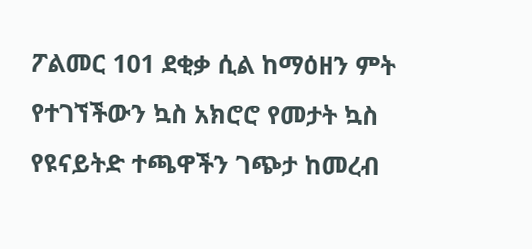ፖልመር 101 ደቂቃ ሲል ከማዕዘን ምት የተገኘችውን ኳስ አክሮሮ የመታት ኳስ የዩናይትድ ተጫዋችን ገጭታ ከመረብ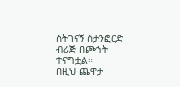ስትገናኝ ስታንፎርድ ብሪጅ በጮኀት ተናግቷል።
በዚህ ጨዋታ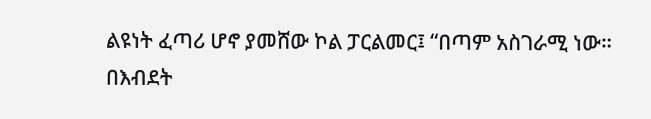ልዩነት ፈጣሪ ሆኖ ያመሸው ኮል ፓርልመር፤ “በጣም አስገራሚ ነው። በእብደት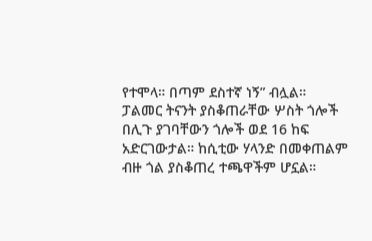የተሞላ። በጣም ደስተኛ ነኝ” ብሏል።
ፓልመር ትናንት ያስቆጠራቸው ሦስት ጎሎች በሊጉ ያገባቸውን ጎሎች ወደ 16 ከፍ አድርገውታል። ከሲቲው ሃላንድ በመቀጠልም ብዙ ጎል ያስቆጠረ ተጫዋችም ሆኗል።